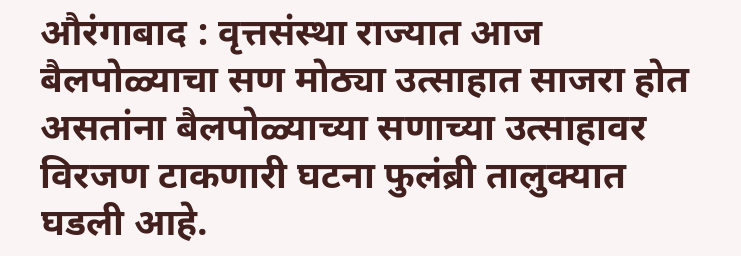औरंगाबाद : वृत्तसंस्था राज्यात आज बैलपोळ्याचा सण मोठ्या उत्साहात साजरा होत असतांना बैलपोळ्याच्या सणाच्या उत्साहावर विरजण टाकणारी घटना फुलंब्री तालुक्यात घडली आहे.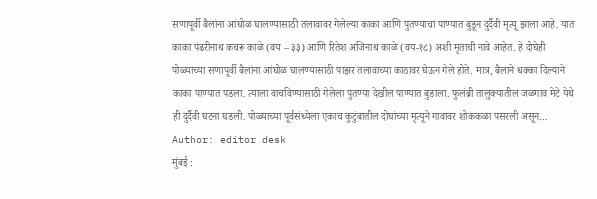सणापूर्वी बैलांना आंघोळ घालण्यासाठी तलावावर गेलेल्या काका आणि पुतण्याचा पाण्यात बुडून दुर्दैवी मृत्यू झाला आहे. यात काका पंढरीनाथ कचरू काळे (वय – ३३) आणि रितेश अजिनाथ काळे (वय-१८) अशी मृताची नावे आहेत. हे दोघेही पोळ्याच्या सणापूर्वी बैलांना आंघोळ घालण्यासाठी पाझर तलावाच्या काठावर घेऊन गेले होते. मात्र, बैलाने धक्का दिल्याने काका पाण्यात पडला. त्याला वाचविण्यासाठी गेलेला पुतण्या देखील पाण्यात बुडाला. फुलंब्री तालुक्यातील जळगाव मेटे येथे ही दुर्दैवी घटना घडली. पोळ्याच्या पूर्वसंध्येला एकाच कुटुंबातील दोघांच्या मृत्यूने गावावर शोककळा पसरली असून…
Author: editor desk
मुंबई :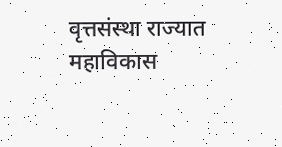वृत्तसंस्था राज्यात महाविकास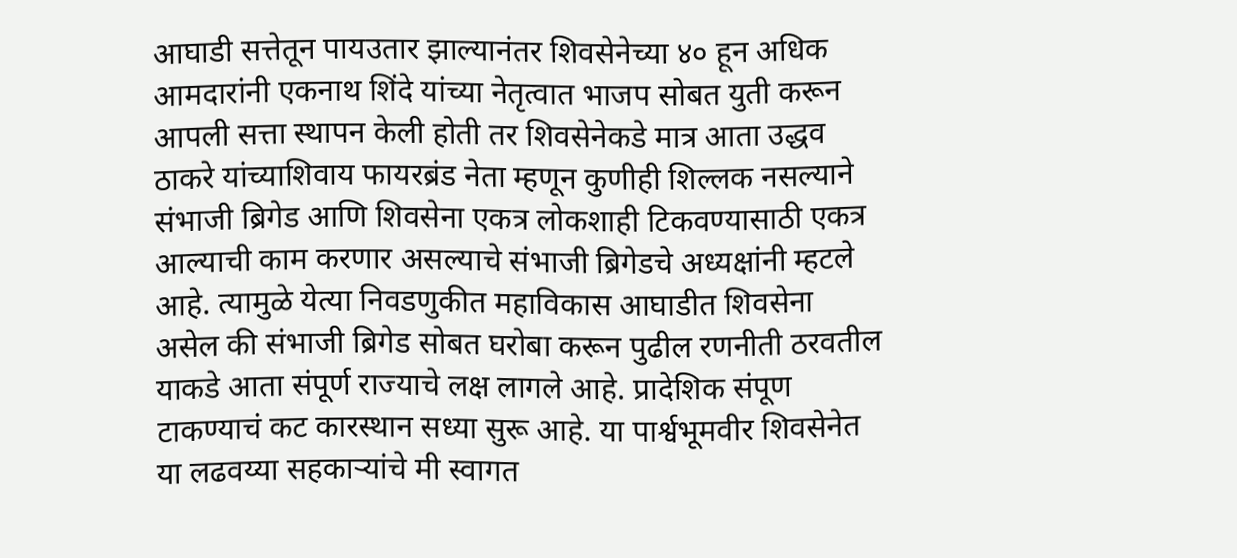आघाडी सत्तेतून पायउतार झाल्यानंतर शिवसेनेच्या ४० हून अधिक आमदारांनी एकनाथ शिंदे यांच्या नेतृत्वात भाजप सोबत युती करून आपली सत्ता स्थापन केली होती तर शिवसेनेकडे मात्र आता उद्धव ठाकरे यांच्याशिवाय फायरब्रंड नेता म्हणून कुणीही शिल्लक नसल्याने संभाजी ब्रिगेड आणि शिवसेना एकत्र लोकशाही टिकवण्यासाठी एकत्र आल्याची काम करणार असल्याचे संभाजी ब्रिगेडचे अध्यक्षांनी म्हटले आहे. त्यामुळे येत्या निवडणुकीत महाविकास आघाडीत शिवसेना असेल की संभाजी ब्रिगेड सोबत घरोबा करून पुढील रणनीती ठरवतील याकडे आता संपूर्ण राज्याचे लक्ष लागले आहे. प्रादेशिक संपूण टाकण्याचं कट कारस्थान सध्या सुरू आहे. या पार्श्वभूमवीर शिवसेनेत या लढवय्या सहकाऱ्यांचे मी स्वागत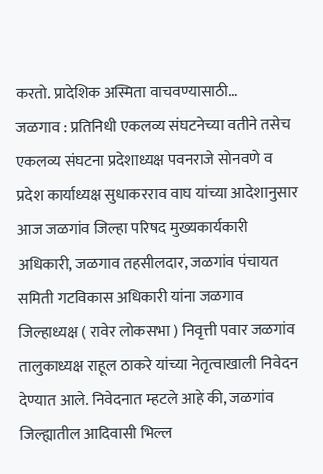करतो. प्रादेशिक अस्मिता वाचवण्यासाठी…
जळगाव : प्रतिनिधी एकलव्य संघटनेच्या वतीने तसेच एकलव्य संघटना प्रदेशाध्यक्ष पवनराजे सोनवणे व प्रदेश कार्याध्यक्ष सुधाकरराव वाघ यांच्या आदेशानुसार आज जळगांव जिल्हा परिषद मुख्यकार्यकारी अधिकारी, जळगाव तहसीलदार, जळगांव पंचायत समिती गटविकास अधिकारी यांना जळगाव जिल्हाध्यक्ष ( रावेर लोकसभा ) निवृत्ती पवार जळगांव तालुकाध्यक्ष राहूल ठाकरे यांच्या नेतृत्वाखाली निवेदन देण्यात आले. निवेदनात म्हटले आहे की, जळगांव जिल्ह्यातील आदिवासी भिल्ल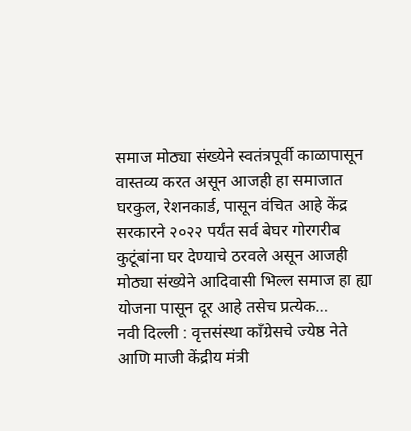समाज मोठ्या संख्येने स्वतंत्रपूर्वी काळापासून वास्तव्य करत असून आजही हा समाजात घरकुल, रेशनकार्ड, पासून वंचित आहे केंद्र सरकारने २०२२ पर्यंत सर्व बेघर गोरगरीब कुटूंबांना घर देण्याचे ठरवले असून आजही मोठ्या संख्येने आदिवासी भिल्ल समाज हा ह्या योजना पासून दूर आहे तसेच प्रत्येक…
नवी दिल्ली : वृत्तसंस्था काँग्रेसचे ज्येष्ठ नेते आणि माजी केंद्रीय मंत्री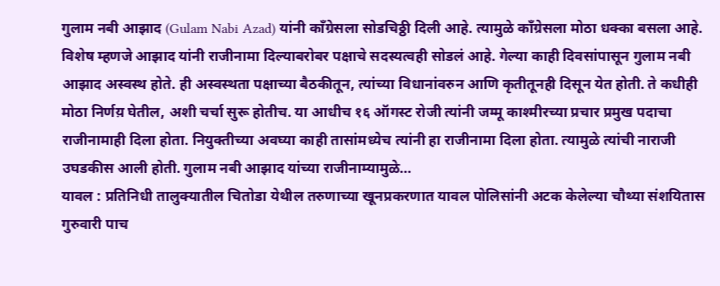गुलाम नबी आझाद (Gulam Nabi Azad) यांनी काँग्रेसला सोडचिठ्ठी दिली आहे. त्यामुळे काँग्रेसला मोठा धक्का बसला आहे. विशेष म्हणजे आझाद यांनी राजीनामा दिल्याबरोबर पक्षाचे सदस्यत्वही सोडलं आहे. गेल्या काही दिवसांपासून गुलाम नबी आझाद अस्वस्थ होते. ही अस्वस्थता पक्षाच्या बैठकीतून, त्यांच्या विधानांवरुन आणि कृतीतूनही दिसून येत होती. ते कधीही मोठा निर्णय़ घेतील, अशी चर्चा सुरू होतीच. या आधीच १६ ऑगस्ट रोजी त्यांनी जम्मू काश्मीरच्या प्रचार प्रमुख पदाचा राजीनामाही दिला होता. नियुक्तीच्या अवघ्या काही तासांमध्येच त्यांनी हा राजीनामा दिला होता. त्यामुळे त्यांची नाराजी उघडकीस आली होती. गुलाम नबी आझाद यांच्या राजीनाम्यामुळे…
यावल : प्रतिनिधी तालुक्यातील चितोडा येथील तरुणाच्या खूनप्रकरणात यावल पोलिसांनी अटक केलेल्या चौथ्या संशयितास गुरुवारी पाच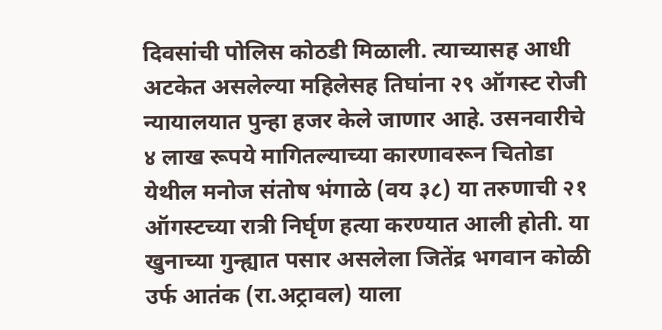दिवसांची पोलिस कोठडी मिळाली. त्याच्यासह आधी अटकेत असलेल्या महिलेसह तिघांना २९ ऑगस्ट रोजी न्यायालयात पुन्हा हजर केले जाणार आहे. उसनवारीचे ४ लाख रूपये मागितल्याच्या कारणावरून चितोडा येथील मनोज संतोष भंगाळे (वय ३८) या तरुणाची २१ ऑगस्टच्या रात्री निर्घृण हत्या करण्यात आली होती. या खुनाच्या गुन्ह्यात पसार असलेला जितेंद्र भगवान कोळी उर्फ आतंक (रा.अट्रावल) याला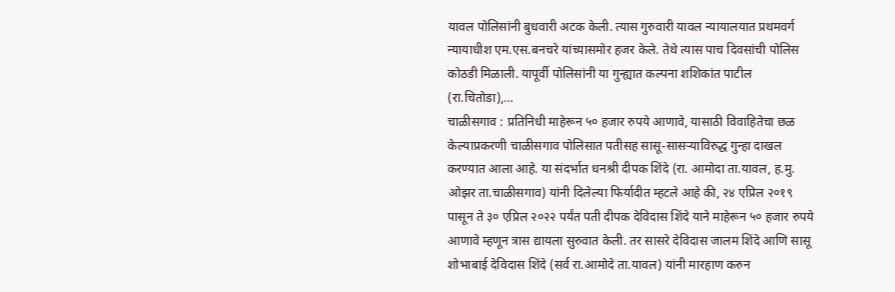यावल पोलिसांनी बुधवारी अटक केली. त्यास गुरुवारी यावल न्यायालयात प्रथमवर्ग न्यायाधीश एम.एस.बनचरे यांच्यासमोर हजर केले. तेथे त्यास पाच दिवसांची पोलिस कोठडी मिळाली. यापूर्वी पोलिसांनी या गुन्ह्यात कल्पना शशिकांत पाटील (रा.चितोडा),…
चाळीसगाव : प्रतिनिधी माहेरून ५० हजार रुपये आणावे, यासाठी विवाहितेचा छळ केल्याप्रकरणी चाळीसगाव पोलिसात पतीसह सासू-सासऱ्याविरुद्ध गुन्हा दाखल करण्यात आला आहे. या संदर्भात धनश्री दीपक शिंदे (रा. आमोदा ता.यावल, ह.मु. ओझर ता.चाळीसगाव) यांनी दिलेल्या फिर्यादीत म्हटले आहे की, २४ एप्रिल २०१९ पासून ते ३० एप्रिल २०२२ पर्यंत पती दीपक देविदास शिंदे याने माहेरून ५० हजार रुपये आणावे म्हणून त्रास द्यायला सुरुवात केली. तर सासरे देविदास जालम शिंदे आणि सासू शोभाबाई देविदास शिंदे (सर्व रा.आमोदे ता.यावल) यांनी मारहाण करुन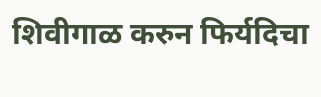शिवीगाळ करुन फिर्यदिचा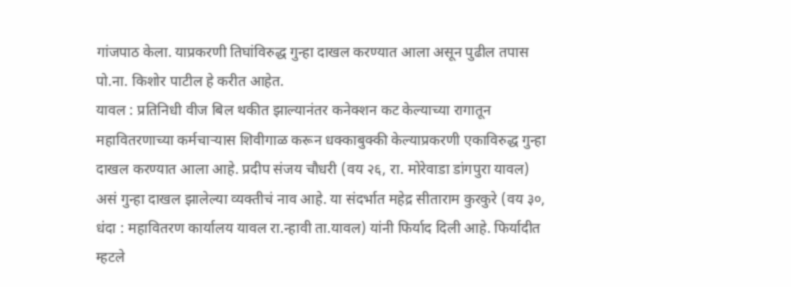गांजपाठ केला. याप्रकरणी तिघांविरुद्ध गुन्हा दाखल करण्यात आला असून पुढील तपास पो.ना. किशोर पाटील हे करीत आहेत.
यावल : प्रतिनिधी वीज बिल थकीत झाल्यानंतर कनेक्शन कट केल्याच्या रागातून महावितरणाच्या कर्मचाऱ्यास शिवीगाळ करून धक्काबुक्की केल्याप्रकरणी एकाविरुद्ध गुन्हा दाखल करण्यात आला आहे. प्रदीप संजय चौधरी (वय २६, रा. मोरेवाडा डांगपुरा यावल) असं गुन्हा दाखल झालेल्या व्यक्तीचं नाव आहे. या संदर्भात महेद्र सीताराम कुरकुरे (वय ३०, धंदा : महावितरण कार्यालय यावल रा.न्हावी ता.यावल) यांनी फिर्याद दिली आहे. फिर्यादीत म्हटले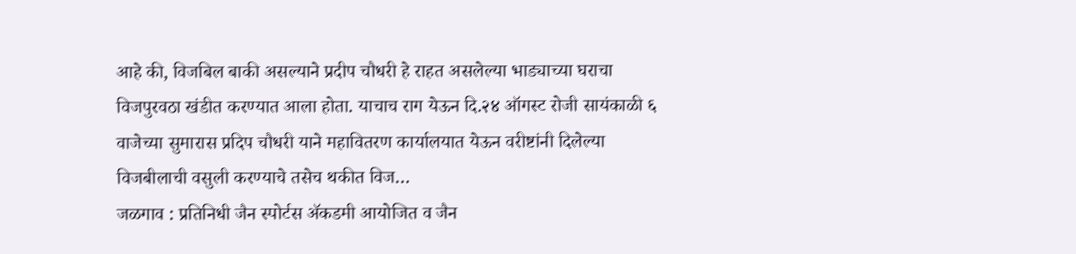आहे की, विजबिल बाकी असल्याने प्रदीप चौधरी हे राहत असलेल्या भाड्याच्या घराचा विजपुरवठा खंडीत करण्यात आला होता. याचाच राग येऊन दि.२४ ऑगस्ट रोजी सायंकाळी ६ वाजेच्या सुमारास प्रदिप चौधरी याने महावितरण कार्यालयात येऊन वरीष्टांनी दिलेल्या विजबीलाची वसुली करण्याचे तसेच थकीत विज…
जळगाव : प्रतिनिधी जैन स्पोर्टस ॲकडमी आयोजित व जैन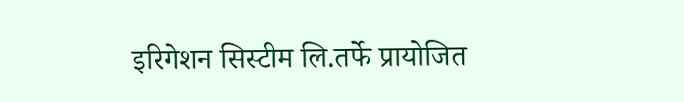इरिगेशन सिस्टीम लि.तर्फे प्रायोजित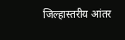जिल्हास्तरीय आंतर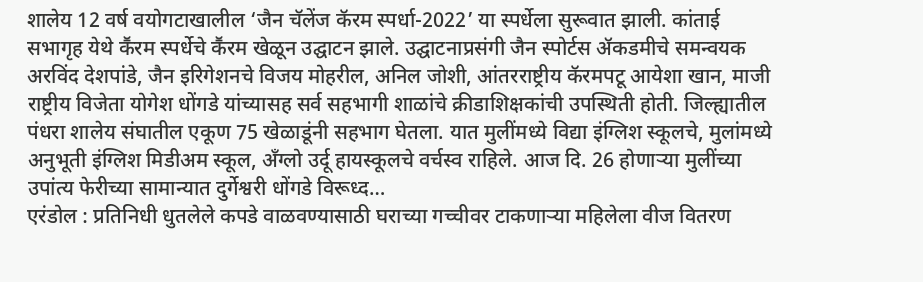शालेय 12 वर्ष वयोगटाखालील ‘जैन चॅलेंज कॅरम स्पर्धा-2022’ या स्पर्धेला सुरूवात झाली. कांताई सभागृह येथे कॕरम स्पर्धेचे कॕरम खेळून उद्घाटन झाले. उद्घाटनाप्रसंगी जैन स्पोर्टस ॲकडमीचे समन्वयक अरविंद देशपांडे, जैन इरिगेशनचे विजय मोहरील, अनिल जोशी, आंतरराष्ट्रीय कॅरमपटू आयेशा खान, माजी राष्ट्रीय विजेता योगेश धोंगडे यांच्यासह सर्व सहभागी शाळांचे क्रीडाशिक्षकांची उपस्थिती होती. जिल्ह्यातील पंधरा शालेय संघातील एकूण 75 खेळाडूंनी सहभाग घेतला. यात मुलींमध्ये विद्या इंग्लिश स्कूलचे, मुलांमध्ये अनुभूती इंग्लिश मिडीअम स्कूल, अँग्लो उर्दू हायस्कूलचे वर्चस्व राहिले. आज दि. 26 होणाऱ्या मुलींच्या उपांत्य फेरीच्या सामान्यात दुर्गेश्वरी धोंगडे विरूध्द…
एरंडोल : प्रतिनिधी धुतलेले कपडे वाळवण्यासाठी घराच्या गच्चीवर टाकणाऱ्या महिलेला वीज वितरण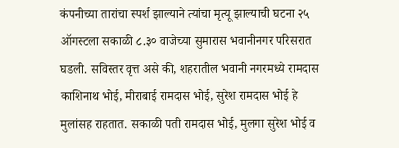कंपनीच्या तारांचा स्पर्श झाल्याने त्यांचा मृत्यू झाल्याची घटना २५ ऑगस्टला सकाळी ८.३० वाजेच्या सुमारास भवानीनगर परिसरात घडली. सविस्तर वृत्त असे की, शहरातील भवानी नगरमध्ये रामदास काशिनाथ भोई, मीराबाई रामदास भोई, सुरेश रामदास भोई हे मुलांसह राहतात. सकाळी पती रामदास भोई, मुलगा सुरेश भोई व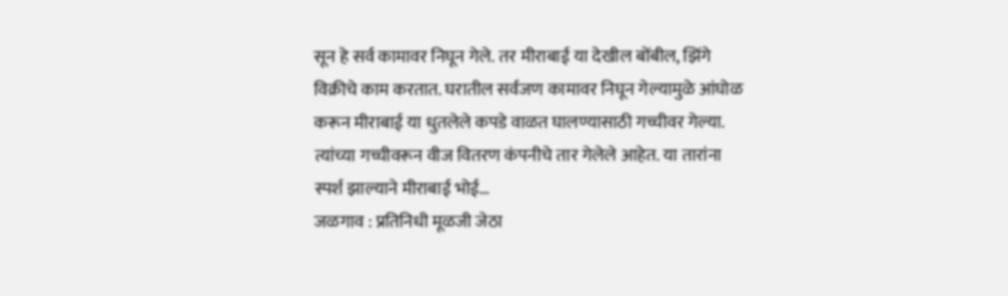सून हे सर्व कामावर निघून गेले. तर मीराबाई या देखील बोंबील, झिंगे विक्रीचे काम करतात. घरातील सर्वजण कामावर निघून गेल्यामुळे आंघोळ करून मीराबाई या धुतलेले कपडे वाळत घालण्यासाठी गच्चीवर गेल्या. त्यांच्या गच्चीवरून वीज वितरण कंपनीचे तार गेलेले आहेत. या तारांना स्पर्श झाल्याने मीराबाई भोई…
जळगाव : प्रतिनिधी मूळजी जेठा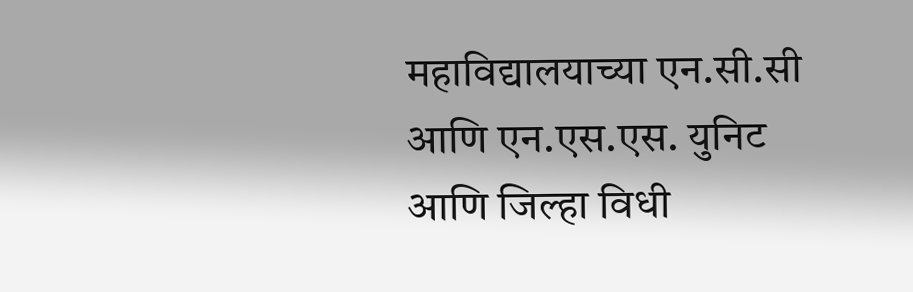महाविद्यालयाच्या एन.सी.सी आणि एन.एस.एस. युनिट आणि जिल्हा विधी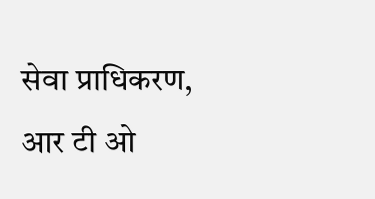सेवा प्राधिकरण, आर टी ओ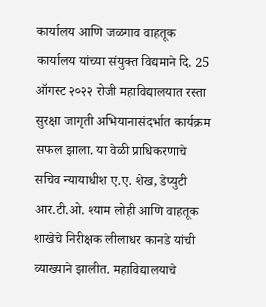कार्यालय आणि जळगाव वाहतूक कार्यालय यांच्या संयुक्त विद्यमाने दि. 25 ऑगस्ट २०२२ रोजी महाविद्यालयात रस्ता सुरक्षा जागृती अभियानासंदर्भात कार्यक्रम सफल झाला. या वेळी प्राधिकरणाचे सचिव न्यायाधीश ए.ए. शेख, डेप्युटी आर.टी.ओ. श्याम लोही आणि वाहतूक शाखेचे निरीक्षक लीलाधर कानडे यांची व्याख्याने झालीत. महाविद्यालयाचे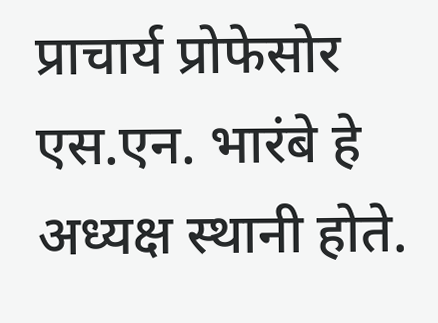प्राचार्य प्रोफेसोर एस.एन. भारंबे हे अध्यक्ष स्थानी होते.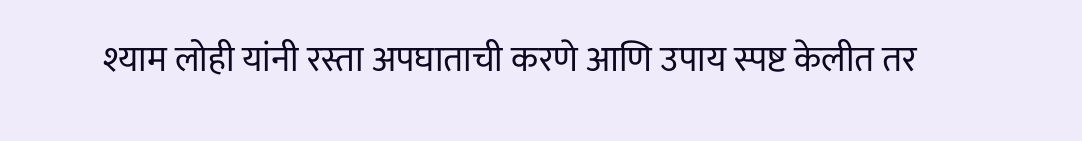श्याम लोही यांनी रस्ता अपघाताची करणे आणि उपाय स्पष्ट केलीत तर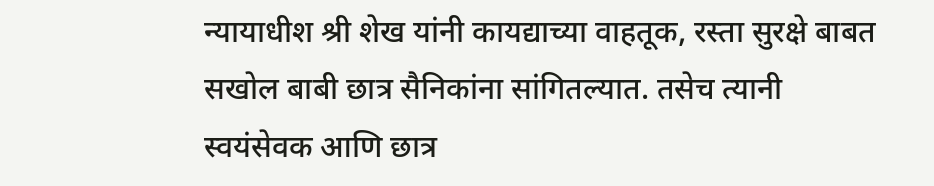न्यायाधीश श्री शेख यांनी कायद्याच्या वाहतूक, रस्ता सुरक्षे बाबत सखोल बाबी छात्र सैनिकांना सांगितल्यात. तसेच त्यानी स्वयंसेवक आणि छात्र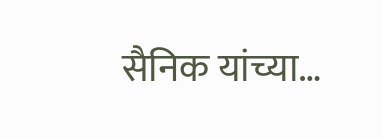सैनिक यांच्या…